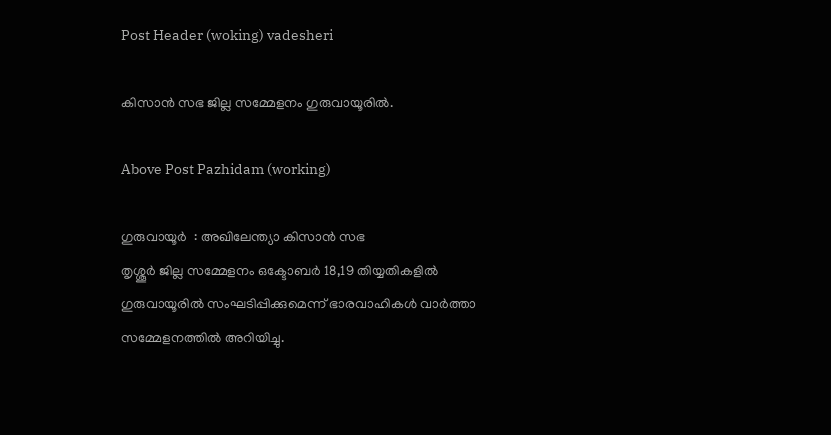Post Header (woking) vadesheri

കിസാൻ സഭ ജില്ല സമ്മേളനം ഗുരുവായൂരിൽ.

Above Post Pazhidam (working)

ഗുരുവായൂർ  : അഖിലേന്ത്യാ കിസാൻ സഭ
തൃശ്ശൂർ ജില്ല സമ്മേളനം ഒക്ടോബർ 18,19 തിയ്യതികളിൽ ഗുരുവായൂരിൽ സംഘടിപ്പിക്കുമെന്ന് ഭാരവാഹികൾ വാർത്താ സമ്മേളനത്തിൽ അറിയിച്ചു.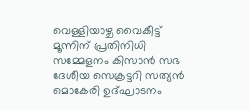വെള്ളിയാഴ്ച വൈകീട്ട് മൂന്നിന് പ്രതിനിധി സമ്മേളനം കിസാൻ സഭ ദേശീയ സെക്രട്ടറി സത്യൻ മൊകേരി ഉദ്ഘാടനം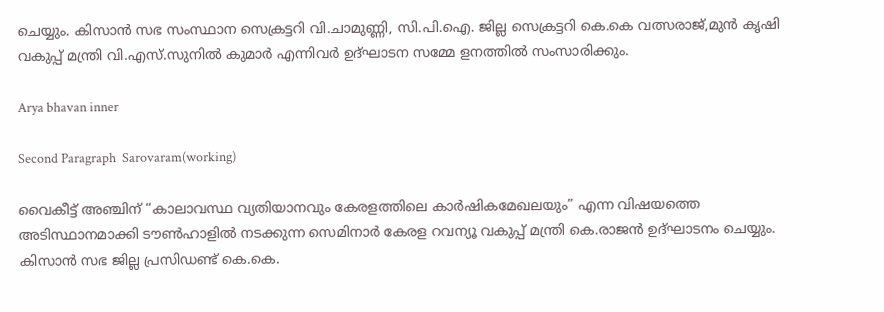ചെയ്യും. കിസാൻ സഭ സംസ്ഥാന സെക്രട്ടറി വി.ചാമുണ്ണി, സി.പി.ഐ. ജില്ല സെക്രട്ടറി കെ.കെ വത്സരാജ്,മുൻ കൃഷി വകുപ്പ് മന്ത്രി വി.എസ്.സുനിൽ കുമാർ എന്നിവർ ഉദ്ഘാടന സമ്മേ ളനത്തിൽ സംസാരിക്കും.

Arya bhavan inner

Second Paragraph  Sarovaram(working)

വൈകീട്ട് അഞ്ചിന് “കാലാവസ്ഥ വ്യതിയാനവും കേരളത്തിലെ കാർഷികമേഖലയും” എന്ന വിഷയത്തെ അടിസ്ഥാനമാക്കി ടൗൺഹാളിൽ നടക്കുന്ന സെമിനാർ കേരള റവന്യൂ വകുപ്പ് മന്ത്രി കെ.രാജൻ ഉദ്ഘാടനം ചെയ്യും. കിസാൻ സഭ ജില്ല പ്രസിഡണ്ട് കെ.കെ.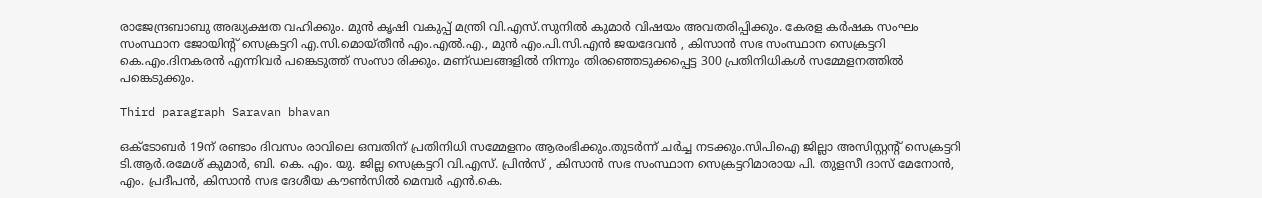രാജേന്ദ്രബാബു അദ്ധ്യക്ഷത വഹിക്കും. മുൻ കൃഷി വകുപ്പ് മന്ത്രി വി.എസ്.സുനിൽ കുമാർ വിഷയം അവതരിപ്പിക്കും. കേരള കർഷക സംഘം സംസ്ഥാന ജോയിന്റ് സെക്രട്ടറി എ.സി.മൊയ്‌തീൻ എം.എൽ.എ., മുൻ എം.പി.സി.എൻ ജയദേവൻ , കിസാൻ സഭ സംസ്ഥാന സെക്രട്ടറി കെ.എം.ദിനകരൻ എന്നിവർ പങ്കെടുത്ത് സംസാ രിക്കും. മണ്‌ഡലങ്ങളിൽ നിന്നും തിരഞ്ഞെടുക്കപ്പെട്ട 300 പ്രതിനിധികൾ സമ്മേളനത്തിൽ പങ്കെടുക്കും.

Third paragraph Saravan bhavan

ഒക്ടോബർ 19ന് രണ്ടാം ദിവസം രാവിലെ ഒമ്പതിന് പ്രതിനിധി സമ്മേളനം ആരംഭിക്കും.തുടർന്ന് ചർച്ച നടക്കും.സിപിഐ ജില്ലാ അസിസ്റ്റന്റ് സെക്രട്ടറി ടി.ആർ.രമേശ് കുമാർ, ബി. കെ. എം. യു. ജില്ല സെക്രട്ടറി വി.എസ്. പ്രിൻസ് , കിസാൻ സഭ സംസ്ഥാന സെക്രട്ടറിമാരായ പി. തുളസീ ദാസ് മേനോൻ, എം. പ്രദീപൻ, കിസാൻ സഭ ദേശീയ കൗൺസിൽ മെമ്പർ എൻ.കെ.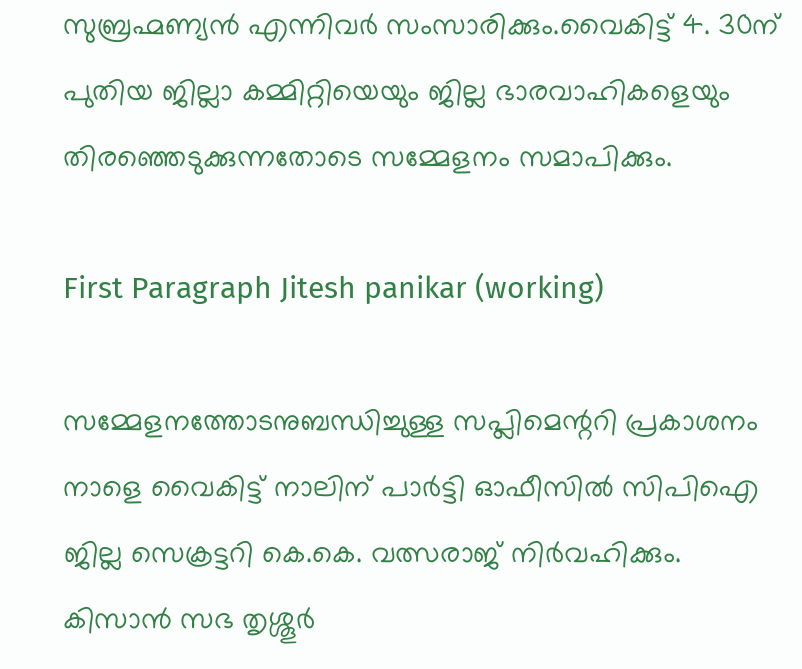സുബ്രഹ്മണ്യൻ എന്നിവർ സംസാരിക്കും.വൈകിട്ട് 4. 30ന് പുതിയ ജില്ലാ കമ്മിറ്റിയെയും ജില്ല ഭാരവാഹികളെയും തിരഞ്ഞെടുക്കുന്നതോടെ സമ്മേളനം സമാപിക്കും.

First Paragraph Jitesh panikar (working)

സമ്മേളനത്തോടനുബന്ധിച്ചുള്ള സപ്ലിമെന്ററി പ്രകാശനം നാളെ വൈകിട്ട് നാലിന് പാർട്ടി ഓഫീസിൽ സിപിഐ ജില്ല സെക്രട്ടറി കെ.കെ. വത്സരാജ് നിർവഹിക്കും. കിസാൻ സഭ തൃശ്ശൂർ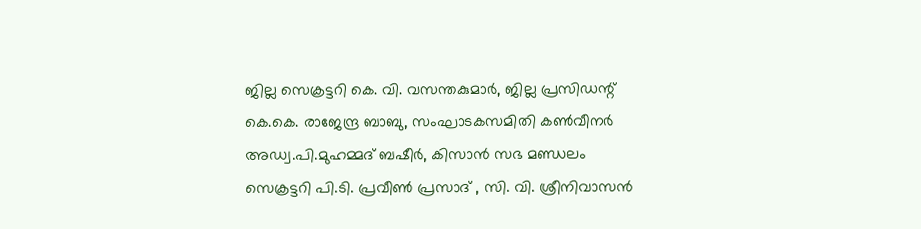ജില്ല സെക്രട്ടറി കെ. വി. വസന്തകുമാർ, ജില്ല പ്രസിഡന്റ് കെ.കെ. രാജേന്ദ്ര ബാബു, സംഘാടകസമിതി കൺവീനർ അഡ്വ.പി.മുഹമ്മദ് ബഷീർ, കിസാൻ സഭ മണ്ഡലം സെക്രട്ടറി പി.ടി. പ്രവീൺ പ്രസാദ് , സി. വി. ശ്രീനിവാസൻ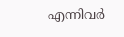എന്നിവർ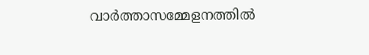വാർത്താസമ്മേളനത്തിൽ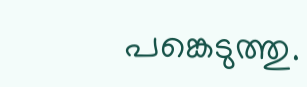പങ്കെടുത്തു.